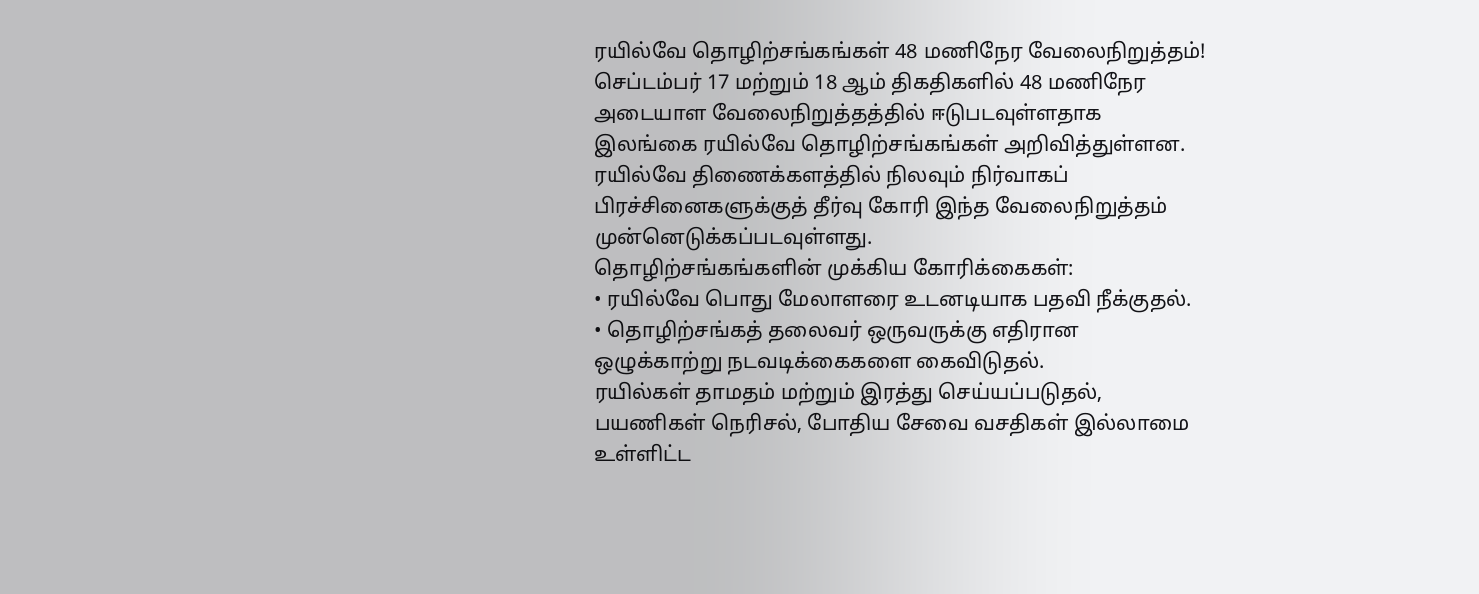ரயில்வே தொழிற்சங்கங்கள் 48 மணிநேர வேலைநிறுத்தம்!
செப்டம்பர் 17 மற்றும் 18 ஆம் திகதிகளில் 48 மணிநேர அடையாள வேலைநிறுத்தத்தில் ஈடுபடவுள்ளதாக இலங்கை ரயில்வே தொழிற்சங்கங்கள் அறிவித்துள்ளன.
ரயில்வே திணைக்களத்தில் நிலவும் நிர்வாகப் பிரச்சினைகளுக்குத் தீர்வு கோரி இந்த வேலைநிறுத்தம் முன்னெடுக்கப்படவுள்ளது.
தொழிற்சங்கங்களின் முக்கிய கோரிக்கைகள்:
• ரயில்வே பொது மேலாளரை உடனடியாக பதவி நீக்குதல்.
• தொழிற்சங்கத் தலைவர் ஒருவருக்கு எதிரான ஒழுக்காற்று நடவடிக்கைகளை கைவிடுதல்.
ரயில்கள் தாமதம் மற்றும் இரத்து செய்யப்படுதல், பயணிகள் நெரிசல், போதிய சேவை வசதிகள் இல்லாமை உள்ளிட்ட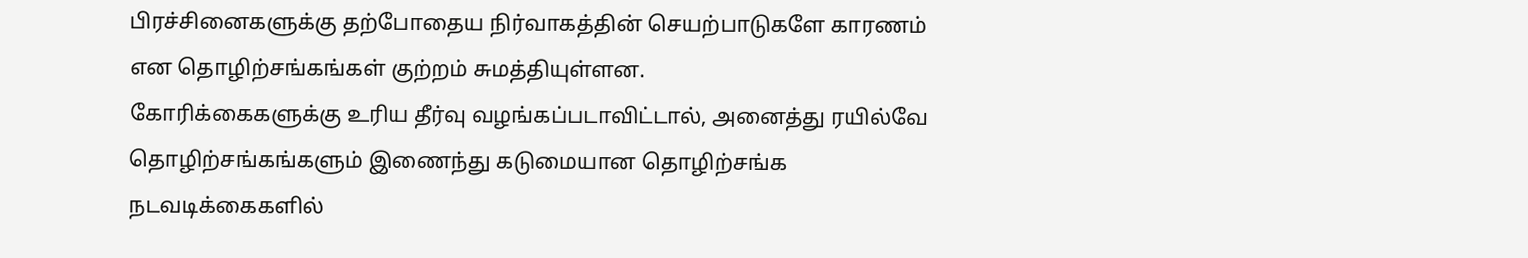பிரச்சினைகளுக்கு தற்போதைய நிர்வாகத்தின் செயற்பாடுகளே காரணம் என தொழிற்சங்கங்கள் குற்றம் சுமத்தியுள்ளன.
கோரிக்கைகளுக்கு உரிய தீர்வு வழங்கப்படாவிட்டால், அனைத்து ரயில்வே தொழிற்சங்கங்களும் இணைந்து கடுமையான தொழிற்சங்க நடவடிக்கைகளில்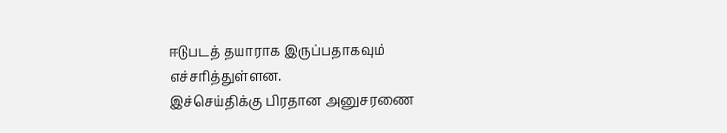ஈடுபடத் தயாராக இருப்பதாகவும் எச்சரித்துள்ளன.
இச்செய்திக்கு பிரதான அனுசரணை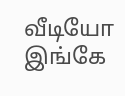வீடியோ இங்கே